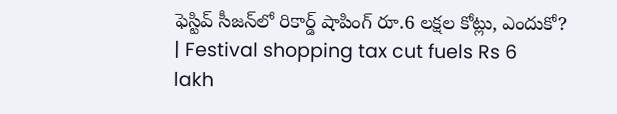ఫెస్టివ్‌ సీజన్‌లో రికార్డ్‌ షాపింగ్‌ రూ.6 లక్షల కోట్లు, ఎందుకో? | Festival shopping tax cut fuels Rs 6 lakh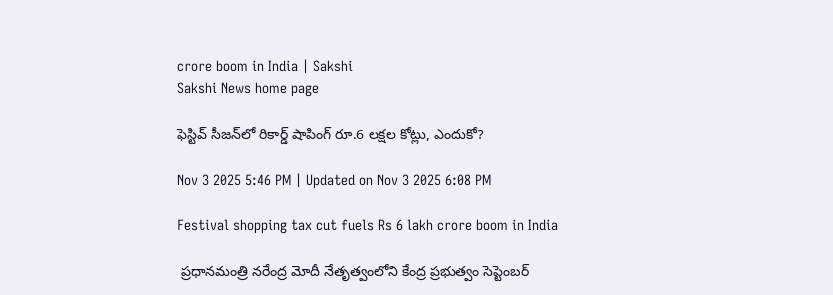crore boom in India | Sakshi
Sakshi News home page

ఫెస్టివ్‌ సీజన్‌లో రికార్డ్‌ షాపింగ్‌ రూ.6 లక్షల కోట్లు, ఎందుకో?

Nov 3 2025 5:46 PM | Updated on Nov 3 2025 6:08 PM

Festival shopping tax cut fuels Rs 6 lakh crore boom in India

 ప్రధానమంత్రి నరేంద్ర మోదీ నేతృత్వంలోని కేంద్ర ప్రభుత్వం సెప్టెంబర్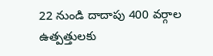22 నుండి దాదాపు 400 వర్గాల ఉత్పత్తులకు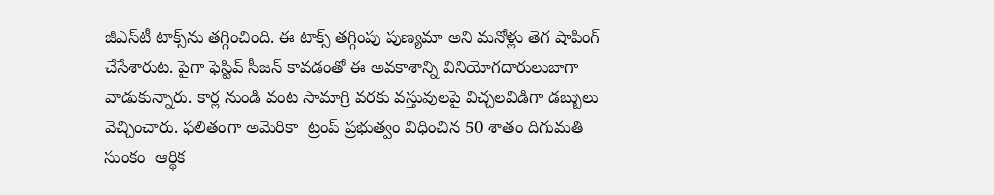జీఎస్‌టీ టాక్స్‌ను తగ్గించింది. ఈ టాక్స్‌ తగ్గింపు పుణ్యమా అని మనోళ్లు తెగ షాపింగ్‌ చేసేశారుట. పైగా ఫెస్టివ్‌ సీజన్‌ కావడంతో ఈ అవకాశాన్ని వినియోగదారులుబాగా వాడుకున్నారు. కార్ల నుండి వంట సామాగ్రి వరకు వస్తువులపై విచ్చలవిడిగా డబ్బులు వెచ్చించారు. ఫలితంగా అమెరికా  ట్రంప్‌ ప్రభుత్వం విధించిన 50 శాతం దిగుమతి సుంకం  ఆర్థిక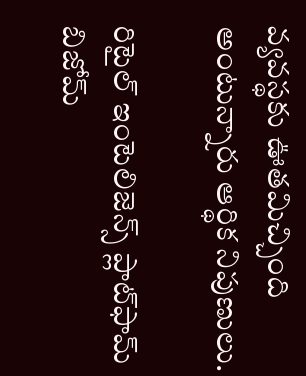వ్యవస్థకు ఊతమిచ్చింది  అంటున్నారు ఆర్థిక నిపుణులు.

రిటైల్ ఇంటెలిజెన్స్ ప్లాట్‌ఫామ్ బిజోమ్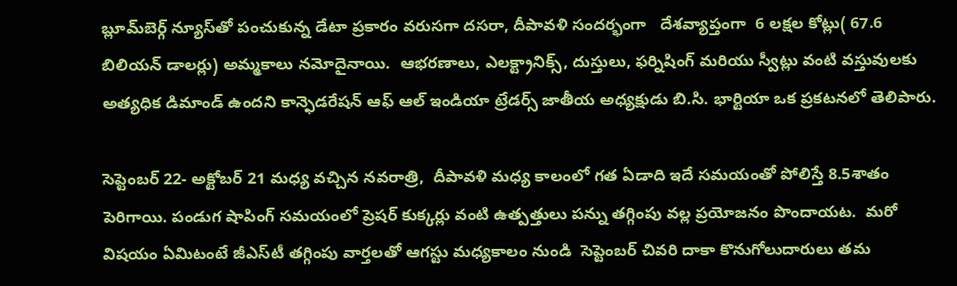బ్లూమ్‌బెర్గ్ న్యూస్‌తో పంచుకున్న డేటా ప్రకారం వరుసగా దసరా, దీపావళి సందర్భంగా   దేశవ్యాప్తంగా  6 లక్షల కోట్లు( 67.6 బిలియన్ డాలర్లు) అమ్మకాలు నమోదైనాయి.  ఆభరణాలు, ఎలక్ట్రానిక్స్, దుస్తులు, ఫర్నిషింగ్ మరియు స్వీట్లు వంటి వస్తువులకు అత్యధిక డిమాండ్ ఉందని కాన్ఫెడరేషన్ ఆఫ్ ఆల్ ఇండియా ట్రేడర్స్ జాతీయ అధ్యక్షుడు బి.సి. భార్టియా ఒక ప్రకటనలో తెలిపారు.

సెప్టెంబర్ 22- అక్టోబర్ 21 మధ్య వచ్చిన నవరాత్రి,  దీపావళి మధ్య కాలంలో గత ఏడాది ఇదే సమయంతో పోలిస్తే 8.5శాతం పెరిగాయి. పండుగ షాపింగ్ సమయంలో ప్రెషర్ కుక్కర్లు వంటి ఉత్పత్తులు పన్ను తగ్గింపు వల్ల ప్రయోజనం పొందాయట.  మరో విషయం ఏమిటంటే జీఎస్‌టీ తగ్గింపు వార్తలతో ఆగస్టు మధ్యకాలం నుండి  సెప్టెంబర్ చివరి దాకా కొనుగోలుదారులు తమ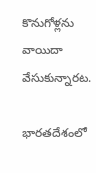కొనుగోళ్లను వాయిదా వేసుకున్నారట.

భారతదేశంలో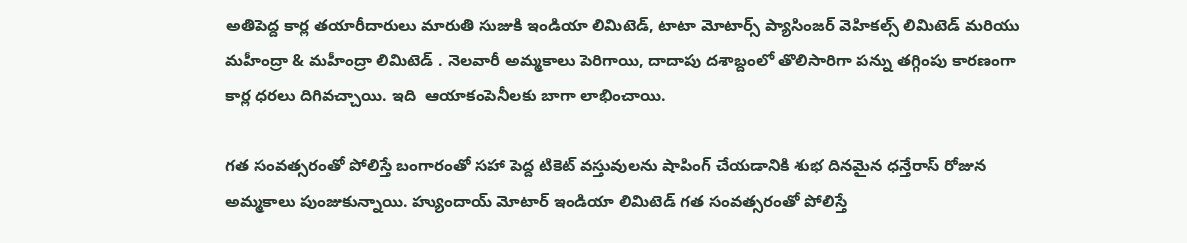అతిపెద్ద కార్ల తయారీదారులు మారుతి సుజుకి ఇండియా లిమిటెడ్, టాటా మోటార్స్ ప్యాసింజర్ వెహికల్స్ లిమిటెడ్ మరియు మహీంద్రా & మహీంద్రా లిమిటెడ్ . నెలవారీ అమ్మకాలు పెరిగాయి, దాదాపు దశాబ్దంలో తొలిసారిగా పన్ను తగ్గింపు కారణంగా   కార్ల ధరలు దిగివచ్చాయి. ఇది  ఆయాకంపెనీలకు బాగా లాభించాయి.

గత సంవత్సరంతో పోలిస్తే బంగారంతో సహా పెద్ద టికెట్ వస్తువులను షాపింగ్ చేయడానికి శుభ దినమైన ధన్తేరాస్ రోజున అమ్మకాలు పుంజుకున్నాయి. హ్యుందాయ్ మోటార్ ఇండియా లిమిటెడ్ గత సంవత్సరంతో పోలిస్తే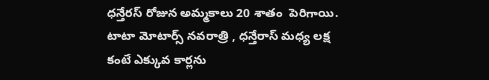ధన్తేరస్‌ రోజున అమ్మకాలు 20 శాతం  పెరిగాయి. టాటా మోటార్స్ నవరాత్రి , ధన్తేరాస్ మధ్య లక్ష కంటే ఎక్కువ కార్లను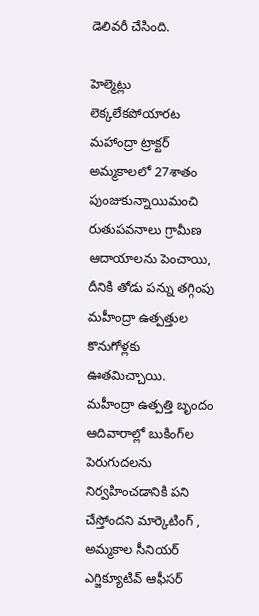డెలివరీ చేసింది.

హెల్మెట్లు లెక్కలేకపోయారట
మహాంద్రా ట్రాక్టర్ అమ్మకాలలో 27శాతం  పుంజుకున్నాయిమంచి రుతుపవనాలు గ్రామీణ ఆదాయాలను పెంచాయి, దీనికి తోడు పన్ను తగ్గింపు మహీంద్రా ఉత్పత్తుల కొనుగోళ్లకు ఊతమిచ్చాయి. మహీంద్రా ఉత్పత్తి బృందం ఆదివారాల్లో బుకింగ్‌ల పెరుగుదలను నిర్వహించడానికి పని చేస్తోందని మార్కెటింగ్ , అమ్మకాల సీనియర్ ఎగ్జిక్యూటివ్ ఆఫీసర్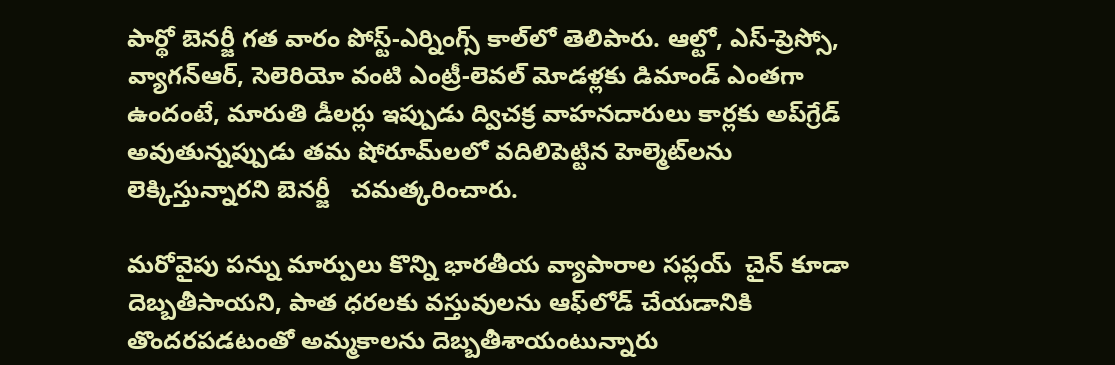పార్థో బెనర్జీ గత వారం పోస్ట్-ఎర్నింగ్స్ కాల్‌లో తెలిపారు. ఆల్టో, ఎస్-ప్రెస్సో, వ్యాగన్ఆర్, సెలెరియో వంటి ఎంట్రీ-లెవల్ మోడళ్లకు డిమాండ్ ఎంతగా ఉందంటే, మారుతి డీలర్లు ఇప్పుడు ద్విచక్ర వాహనదారులు కార్లకు అప్‌గ్రేడ్ అవుతున్నప్పుడు తమ షోరూమ్‌లలో వదిలిపెట్టిన హెల్మెట్‌లను లెక్కిస్తున్నారని బెనర్జీ   చమత్కరించారు.

మరోవైపు పన్ను మార్పులు కొన్ని భారతీయ వ్యాపారాల సప్లయ్‌  చైన్‌ కూడా దెబ్బతీసాయని, పాత ధరలకు వస్తువులను ఆఫ్‌లోడ్ చేయడానికి తొందరపడటంతో అమ్మకాలను దెబ్బతీశాయంటున్నారు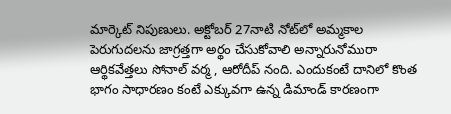మార్కెట్‌ నిపుణులు. అక్టోబర్ 27నాటి నోట్‌లో అమ్మకాల పెరుగుదలను జాగ్రత్తగా అర్థం చేసుకోవాలి అన్నారునోమురా ఆర్థికవేత్తలు సోనాల్ వర్మ , ఆరోదీప్ నంది. ఎందుకంటే దానిలో కొంత భాగం సాధారణం కంటే ఎక్కువగా ఉన్న డిమాండ్ కారణంగా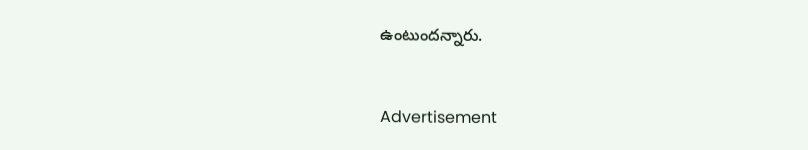ఉంటుందన్నారు.


Advertisement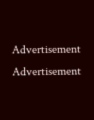Advertisement
Advertisement